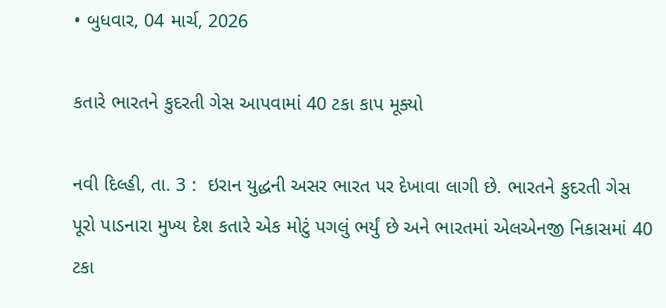• બુધવાર, 04 માર્ચ, 2026

કતારે ભારતને કુદરતી ગેસ આપવામાં 40 ટકા કાપ મૂક્યો

નવી દિલ્હી, તા. 3 :  ઇરાન યુદ્ધની અસર ભારત પર દેખાવા લાગી છે. ભારતને કુદરતી ગેસ પૂરો પાડનારા મુખ્ય દેશ કતારે એક મોટું પગલું ભર્યું છે અને ભારતમાં એલએનજી નિકાસમાં 40 ટકા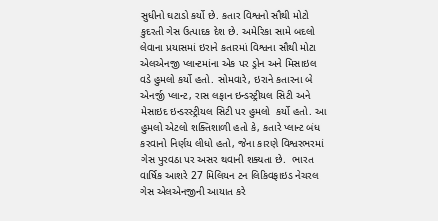સુધીનો ઘટાડો કર્યો છે. કતાર વિશ્વનો સૌથી મોટો કુદરતી ગેસ ઉત્પાદક દેશ છે. અમેરિકા સામે બદલો લેવાના પ્રયાસમાં ઇરાને કતારમાં વિશ્વના સૌથી મોટા એલએનજી પ્લાન્ટમાંના એક પર ડ્રોન અને મિસાઇલ વડે હુમલો કર્યો હતો. સોમવારે, ઇરાને કતારના બે એનર્જી પ્લાન્ટ, રાસ લફાન ઇન્ડસ્ટ્રીયલ સિટી અને મેસાઇદ ઇન્ડરસ્ટ્રીયલ સિટી પર હુમલો  કર્યો હતો. આ હુમલો એટલો શક્તિશાળી હતો કે, કતારે પ્લાન્ટ બંધ કરવાનો નિર્ણય લીધો હતો, જેના કારણે વિશ્વરભરમાં ગેસ પુરવઠા પર અસર થવાની શક્યતા છે.  ભારત વાર્ષિક આશરે 27 મિલિયન ટન લિકિવફાઇડ નેચરલ ગેસ એલએનજીની આયાત કરે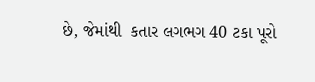છે, જેમાંથી  કતાર લગભગ 40 ટકા પૂરો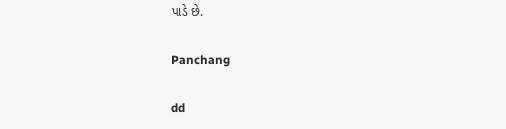પાડે છે.

Panchang

dd